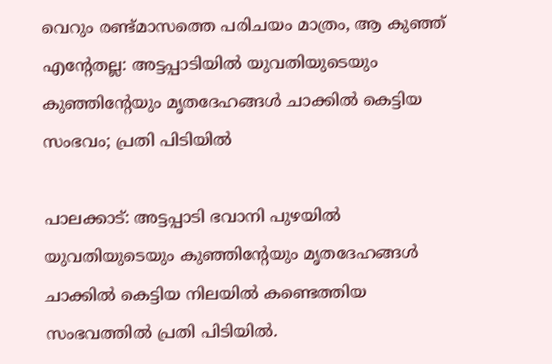വെറും രണ്ട്മാസത്തെ പരിചയം മാത്രം, ആ കുഞ്ഞ് എന്‍റേതല്ല: അട്ടപ്പാടിയിൽ യുവതിയുടെയും കുഞ്ഞിന്‍റേയും മൃതദേഹങ്ങൾ ചാക്കിൽ കെട്ടിയ സംഭവം; പ്രതി പിടിയിൽ‌

പാലക്കാട്: അട്ടപ്പാടി ഭവാനി പുഴയിൽ യുവതിയുടെയും കുഞ്ഞിന്‍റേയും മൃതദേഹങ്ങൾ ചാക്കിൽ കെട്ടിയ നിലയിൽ കണ്ടെത്തിയ സംഭവത്തിൽ പ്രതി പിടിയിൽ.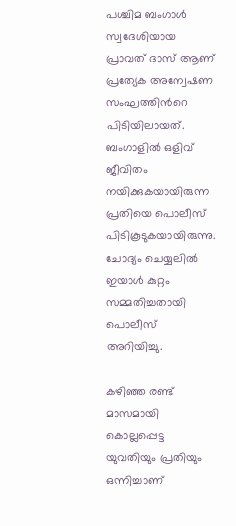പശ്ചിമ ബംഗാൾ സ്വദേശിയായ പ്രാവത് ദാസ് ആണ് പ്രത്യേക അന്വേഷണ സംഘത്തിന്‍റെ പിടിയിലായത്. ബംഗാളിൽ ഒളിവ് ജീവിതം നയിക്കുകയായിരുന്ന പ്രതിയെ പൊലീസ് പിടികൂടുകയായിരുന്നു. ചോദ്യം ചെയ്യലിൽ ഇയാൾ കുറ്റം സമ്മതിച്ചതായി പൊലീസ് അറിയിച്ചു.

കഴിഞ്ഞ രണ്ട് മാസമായി കൊല്ലപ്പെട്ട യുവതിയും പ്രതിയും ഒന്നിച്ചാണ്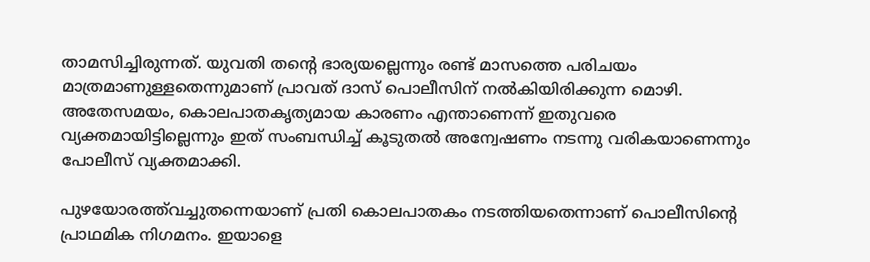താമസിച്ചിരുന്നത്. യുവതി തന്‍റെ ഭാര്യയല്ലെന്നും രണ്ട് മാസത്തെ പരിചയം മാത്രമാണുള്ളതെന്നുമാണ് പ്രാവത് ദാസ് പൊലീസിന് നൽകിയിരിക്കുന്ന മൊഴി. അതേസമയം, കൊലപാതകൃത്യമായ കാരണം എന്താണെന്ന് ഇതുവരെ വ്യക്തമായിട്ടില്ലെന്നും ഇത് സംബന്ധിച്ച് കൂടുതൽ അന്വേഷണം നടന്നു വരികയാണെന്നും പോലീസ് വ്യക്തമാക്കി.

പുഴയോരത്ത്‌വച്ചുതന്നെയാണ് പ്രതി കൊലപാതകം നടത്തിയതെന്നാണ് പൊലീസിന്‍റെ പ്രാഥമിക നിഗമനം. ഇയാളെ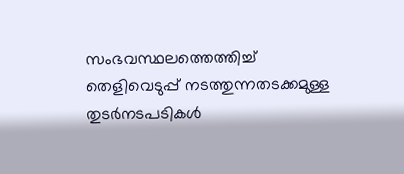സംഭവസ്ഥലത്തെത്തിച്ച് തെളിവെടുപ്പ് നടത്തുന്നതടക്കമുള്ള തുടർനടപടികൾ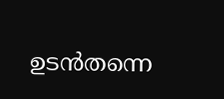ഉടൻതന്നെ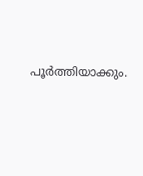പൂർത്തിയാക്കും.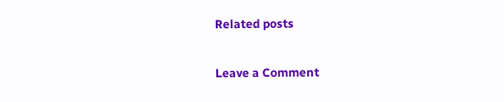Related posts

Leave a Comment